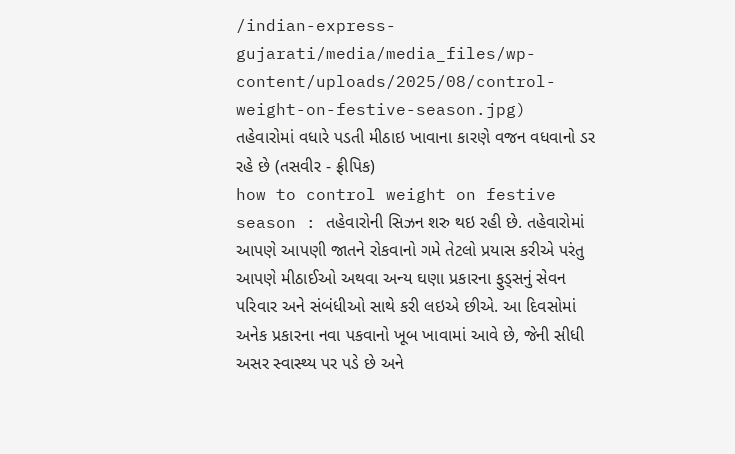/indian-express-gujarati/media/media_files/wp-content/uploads/2025/08/control-weight-on-festive-season.jpg)
તહેવારોમાં વધારે પડતી મીઠાઇ ખાવાના કારણે વજન વધવાનો ડર રહે છે (તસવીર - ફ્રીપિક)
how to control weight on festive season : તહેવારોની સિઝન શરુ થઇ રહી છે. તહેવારોમાં આપણે આપણી જાતને રોકવાનો ગમે તેટલો પ્રયાસ કરીએ પરંતુ આપણે મીઠાઈઓ અથવા અન્ય ઘણા પ્રકારના ફુડ્સનું સેવન પરિવાર અને સંબંધીઓ સાથે કરી લઇએ છીએ. આ દિવસોમાં અનેક પ્રકારના નવા પકવાનો ખૂબ ખાવામાં આવે છે, જેની સીધી અસર સ્વાસ્થ્ય પર પડે છે અને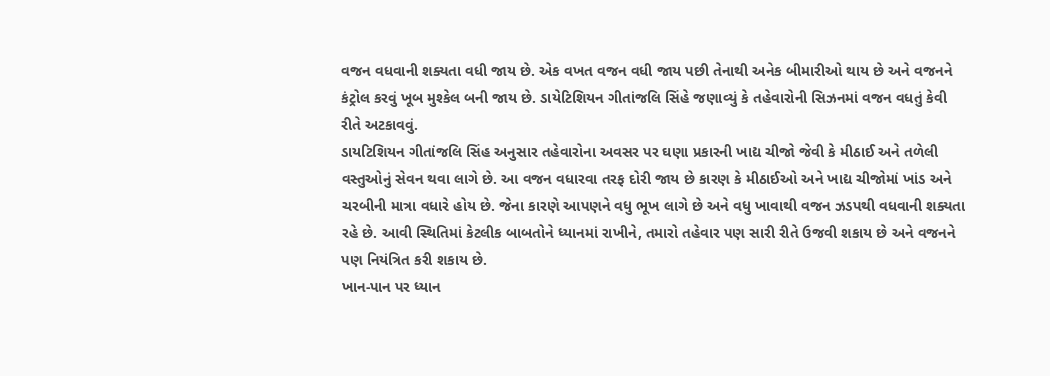વજન વધવાની શક્યતા વધી જાય છે. એક વખત વજન વધી જાય પછી તેનાથી અનેક બીમારીઓ થાય છે અને વજનને કંટ્રોલ કરવું ખૂબ મુશ્કેલ બની જાય છે. ડાયેટિશિયન ગીતાંજલિ સિંહે જણાવ્યું કે તહેવારોની સિઝનમાં વજન વધતું કેવી રીતે અટકાવવું.
ડાયટિશિયન ગીતાંજલિ સિંહ અનુસાર તહેવારોના અવસર પર ઘણા પ્રકારની ખાદ્ય ચીજો જેવી કે મીઠાઈ અને તળેલી વસ્તુઓનું સેવન થવા લાગે છે. આ વજન વધારવા તરફ દોરી જાય છે કારણ કે મીઠાઈઓ અને ખાદ્ય ચીજોમાં ખાંડ અને ચરબીની માત્રા વધારે હોય છે. જેના કારણે આપણને વધુ ભૂખ લાગે છે અને વધુ ખાવાથી વજન ઝડપથી વધવાની શક્યતા રહે છે. આવી સ્થિતિમાં કેટલીક બાબતોને ધ્યાનમાં રાખીને, તમારો તહેવાર પણ સારી રીતે ઉજવી શકાય છે અને વજનને પણ નિયંત્રિત કરી શકાય છે.
ખાન-પાન પર ધ્યાન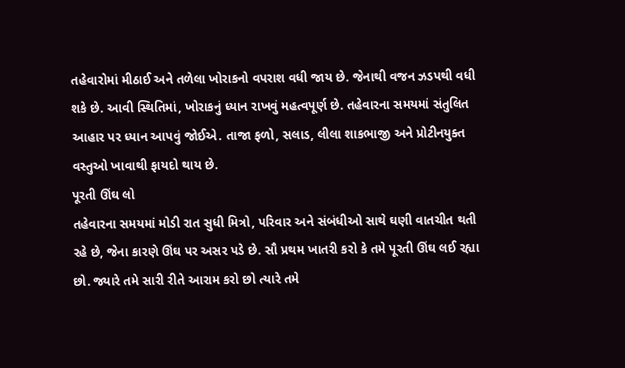તહેવારોમાં મીઠાઈ અને તળેલા ખોરાકનો વપરાશ વધી જાય છે. જેનાથી વજન ઝડપથી વધી શકે છે. આવી સ્થિતિમાં, ખોરાકનું ધ્યાન રાખવું મહત્વપૂર્ણ છે. તહેવારના સમયમાં સંતુલિત આહાર પર ધ્યાન આપવું જોઈએ. તાજા ફળો, સલાડ, લીલા શાકભાજી અને પ્રોટીનયુક્ત વસ્તુઓ ખાવાથી ફાયદો થાય છે.
પૂરતી ઊંઘ લો
તહેવારના સમયમાં મોડી રાત સુધી મિત્રો, પરિવાર અને સંબંધીઓ સાથે ઘણી વાતચીત થતી રહે છે, જેના કારણે ઊંઘ પર અસર પડે છે. સૌ પ્રથમ ખાતરી કરો કે તમે પૂરતી ઊંઘ લઈ રહ્યા છો. જ્યારે તમે સારી રીતે આરામ કરો છો ત્યારે તમે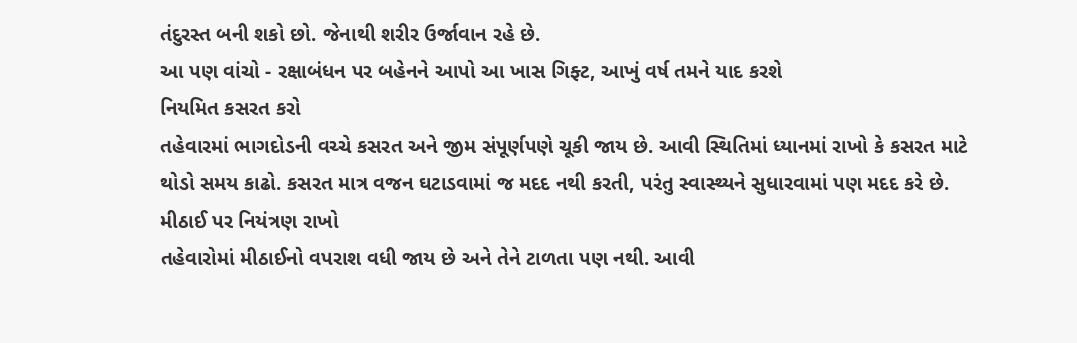તંદુરસ્ત બની શકો છો. જેનાથી શરીર ઉર્જાવાન રહે છે.
આ પણ વાંચો - રક્ષાબંધન પર બહેનને આપો આ ખાસ ગિફ્ટ, આખું વર્ષ તમને યાદ કરશે
નિયમિત કસરત કરો
તહેવારમાં ભાગદોડની વચ્ચે કસરત અને જીમ સંપૂર્ણપણે ચૂકી જાય છે. આવી સ્થિતિમાં ધ્યાનમાં રાખો કે કસરત માટે થોડો સમય કાઢો. કસરત માત્ર વજન ઘટાડવામાં જ મદદ નથી કરતી, પરંતુ સ્વાસ્થ્યને સુધારવામાં પણ મદદ કરે છે.
મીઠાઈ પર નિયંત્રણ રાખો
તહેવારોમાં મીઠાઈનો વપરાશ વધી જાય છે અને તેને ટાળતા પણ નથી. આવી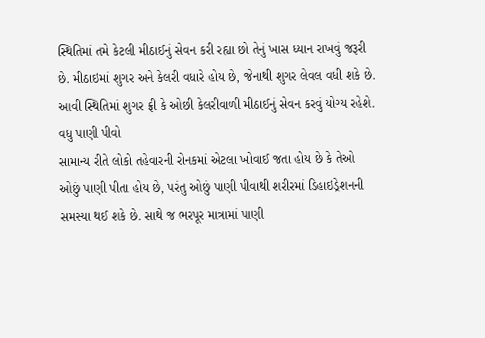સ્થિતિમાં તમે કેટલી મીઠાઈનું સેવન કરી રહ્યા છો તેનું ખાસ ધ્યાન રાખવું જરૂરી છે. મીઠાઇમાં શુગર અને કેલરી વધારે હોય છે, જેનાથી શુગર લેવલ વધી શકે છે. આવી સ્થિતિમાં શુગર ફ્રી કે ઓછી કેલરીવાળી મીઠાઈનું સેવન કરવું યોગ્ય રહેશે.
વધુ પાણી પીવો
સામાન્ય રીતે લોકો તહેવારની રોનકમાં એટલા ખોવાઈ જતા હોય છે કે તેઓ ઓછું પાણી પીતા હોય છે, પરંતુ ઓછું પાણી પીવાથી શરીરમાં ડિહાઇડ્રેશનની સમસ્યા થઈ શકે છે. સાથે જ ભરપૂર માત્રામાં પાણી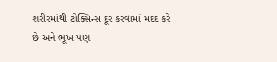શરીરમાંથી ટોક્સિન્સ દૂર કરવામાં મદદ કરે છે અને ભૂખ પણ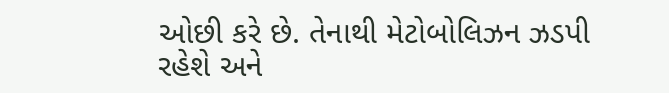ઓછી કરે છે. તેનાથી મેટોબોલિઝન ઝડપી રહેશે અને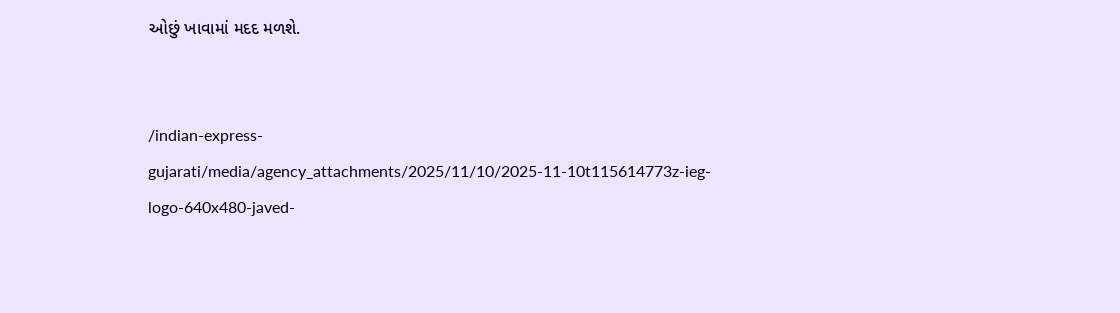ઓછું ખાવામાં મદદ મળશે.


/indian-express-gujarati/media/agency_attachments/2025/11/10/2025-11-10t115614773z-ieg-logo-640x480-javed-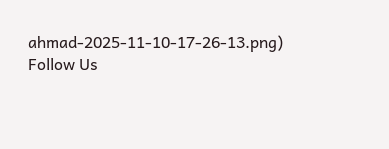ahmad-2025-11-10-17-26-13.png)
Follow Us